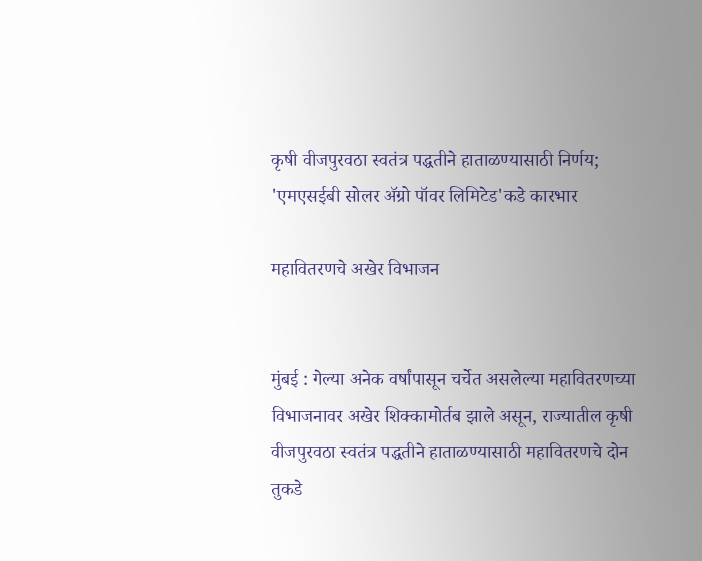कृषी वीजपुरवठा स्वतंत्र पद्धतीने हाताळण्यासाठी निर्णय; 'एमएसईबी सोलर ॲग्रो पॉवर लिमिटेड'कडे कारभार

महावितरणचे अखेर विभाजन


मुंबई : गेल्या अनेक वर्षांपासून चर्चेत असलेल्या महावितरणच्या विभाजनावर अखेर शिक्कामोर्तब झाले असून, राज्यातील कृषी वीजपुरवठा स्वतंत्र पद्धतीने हाताळण्यासाठी महावितरणचे दोन तुकडे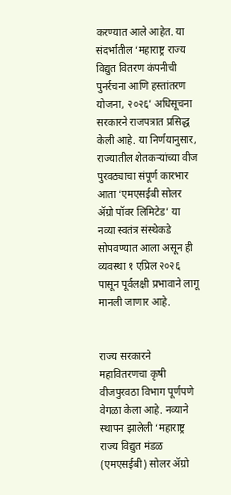करण्यात आले आहेत. या संदर्भातील ‘महाराष्ट्र राज्य विद्युत वितरण कंपनीची पुनर्रचना आणि हस्तांतरण योजना, २०२६’ अधिसूचना सरकारने राजपत्रात प्रसिद्ध केली आहे. या निर्णयानुसार, राज्यातील शेतकऱ्यांच्या वीज पुरवठ्याचा संपूर्ण कारभार आता ‘एमएसईबी सोलर ॲग्रो पॉवर लिमिटेड’ या नव्या स्वतंत्र संस्थेकडे सोपवण्यात आला असून ही व्यवस्था १ एप्रिल २०२६ पासून पूर्वलक्षी प्रभावाने लागू मानली जाणार आहे.


राज्य सरकारने महावितरणचा कृषी वीजपुरवठा विभाग पूर्णपणे वेगळा केला आहे. नव्याने स्थापन झालेली ‘महाराष्ट्र राज्य विद्युत मंडळ (एमएसईबी) सोलर ॲग्रो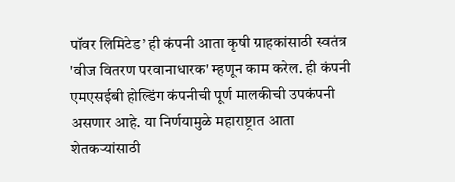पॉवर लिमिटेड’ ही कंपनी आता कृषी ग्राहकांसाठी स्वतंत्र 'वीज वितरण परवानाधारक' म्हणून काम करेल. ही कंपनी एमएसईबी होल्डिंग कंपनीची पूर्ण मालकीची उपकंपनी असणार आहे. या निर्णयामुळे महाराष्ट्रात आता शेतकऱ्यांसाठी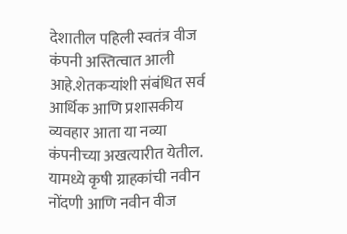देशातील पहिली स्वतंत्र वीज कंपनी अस्तित्वात आली आहे.शेतकऱ्यांशी संबंधित सर्व आर्थिक आणि प्रशासकीय व्यवहार आता या नव्या कंपनीच्या अखत्यारीत येतील. यामध्ये कृषी ग्राहकांची नवीन नोंदणी आणि नवीन वीज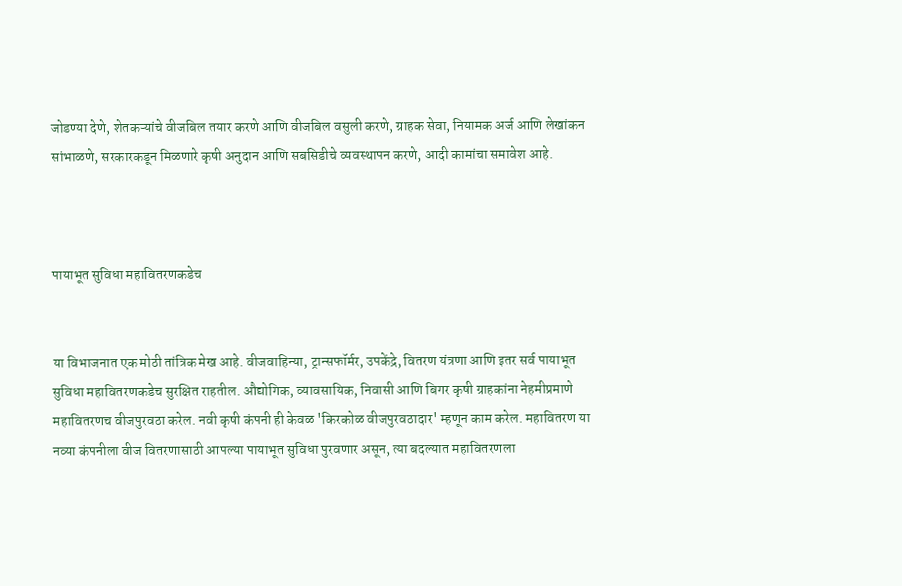जोडण्या देणे, शेतकऱ्यांचे वीजबिल तयार करणे आणि वीजबिल वसुली करणे, ग्राहक सेवा, नियामक अर्ज आणि लेखांकन सांभाळणे, सरकारकडून मिळणारे कृषी अनुदान आणि सबसिडीचे व्यवस्थापन करणे, आदी कामांचा समावेश आहे.



पायाभूत सुविधा महावितरणकडेच


या विभाजनात एक मोठी तांत्रिक मेख आहे. वीजवाहिन्या, ट्रान्सफॉर्मर, उपकेंद्रे, वितरण यंत्रणा आणि इतर सर्व पायाभूत सुविधा महावितरणकडेच सुरक्षित राहतील. औद्योगिक, व्यावसायिक, निवासी आणि बिगर कृषी ग्राहकांना नेहमीप्रमाणे महावितरणच वीजपुरवठा करेल. नवी कृषी कंपनी ही केवळ 'किरकोळ वीजपुरवठादार' म्हणून काम करेल. महावितरण या नव्या कंपनीला वीज वितरणासाठी आपल्या पायाभूत सुविधा पुरवणार असून, त्या बदल्यात महावितरणला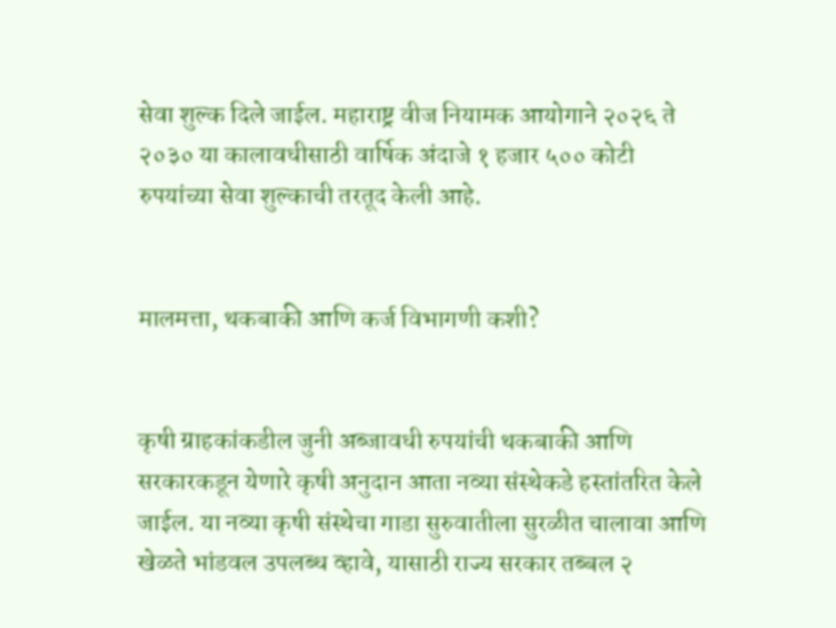सेवा शुल्क दिले जाईल. महाराष्ट्र वीज नियामक आयोगाने २०२६ ते २०३० या कालावधीसाठी वार्षिक अंदाजे १ हजार ५०० कोटी रुपयांच्या सेवा शुल्काची तरतूद केली आहे.


मालमत्ता, थकबाकी आणि कर्ज विभागणी कशी?


कृषी ग्राहकांकडील जुनी अब्जावधी रुपयांची थकबाकी आणि सरकारकडून येणारे कृषी अनुदान आता नव्या संस्थेकडे हस्तांतरित केले जाईल. या नव्या कृषी संस्थेचा गाडा सुरुवातीला सुरळीत चालावा आणि खेळते भांडवल उपलब्ध व्हावे, यासाठी राज्य सरकार तब्बल २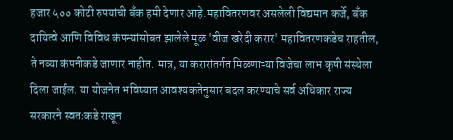हजार ५०० कोटी रुपयांची बँक हमी देणार आहे.महावितरणवर असलेली विद्यमान कर्जे, बँक दायित्वे आणि विविध कंपन्यांसोबत झालेले मूळ 'वीज खरेदी करार' महावितरणकडेच राहतील, ते नव्या कंपनीकडे जाणार नाहीत. मात्र, या करारांतर्गत मिळणाऱ्या विजेचा लाभ कृषी संस्थेला दिला जाईल. या योजनेत भविष्यात आवश्यकतेनुसार बदल करण्याचे सर्व अधिकार राज्य सरकारने स्वतःकडे राखून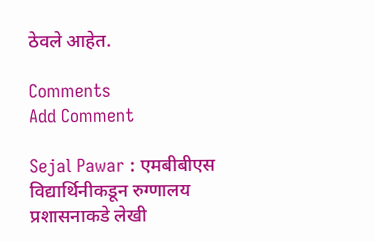ठेवले आहेत.

Comments
Add Comment

Sejal Pawar : एमबीबीएस विद्यार्थिनीकडून रुग्णालय प्रशासनाकडे लेखी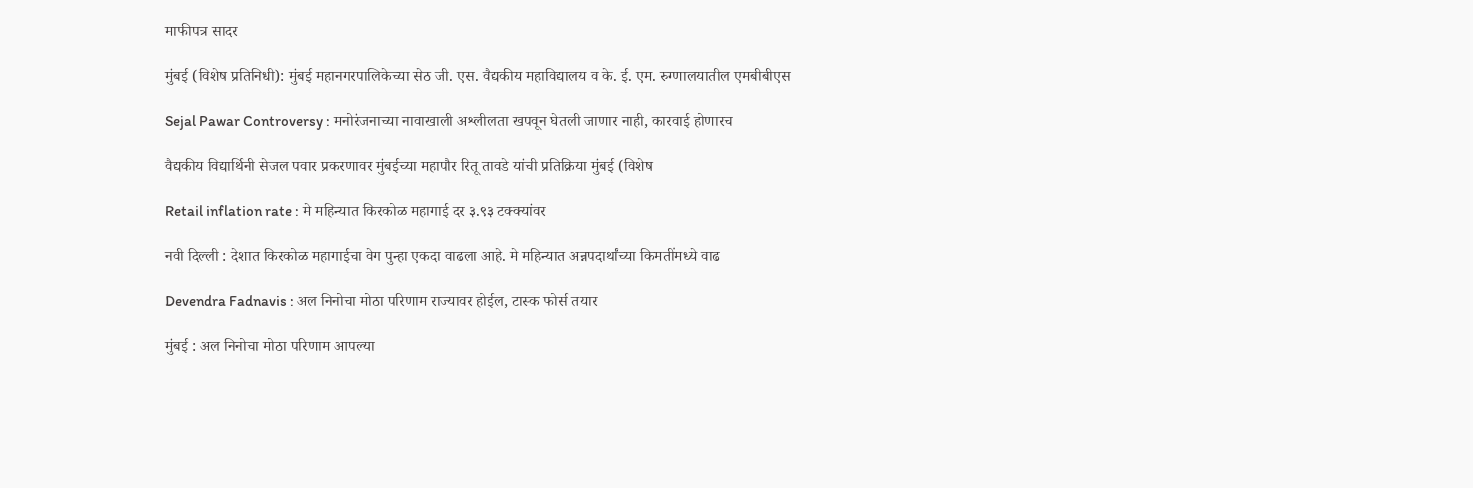माफीपत्र सादर

मुंबई (विशेष प्रतिनिधी): मुंबई महानगरपालिकेच्या सेठ जी. एस. वैद्यकीय महाविद्यालय व के. ई. एम. रुग्णालयातील एमबीबीएस

Sejal Pawar Controversy : मनोरंजनाच्या नावाखाली अश्लीलता खपवून घेतली जाणार नाही, कारवाई होणारच

वैद्यकीय विद्यार्थिनी सेजल पवार प्रकरणावर मुंबईच्या महापौर रितू तावडे यांची प्रतिक्रिया मुंबई (विशेष

Retail inflation rate : मे महिन्यात किरकोळ महागाई दर ३.९३ टक्क्यांवर

नवी दिल्ली : देशात किरकोळ महागाईचा वेग पुन्हा एकदा वाढला आहे. मे महिन्यात अन्नपदार्थांच्या किमतींमध्ये वाढ

Devendra Fadnavis : अल निनोचा मोठा परिणाम राज्यावर होईल, टास्क फोर्स तयार

मुंबई : अल निनोचा मोठा परिणाम आपल्या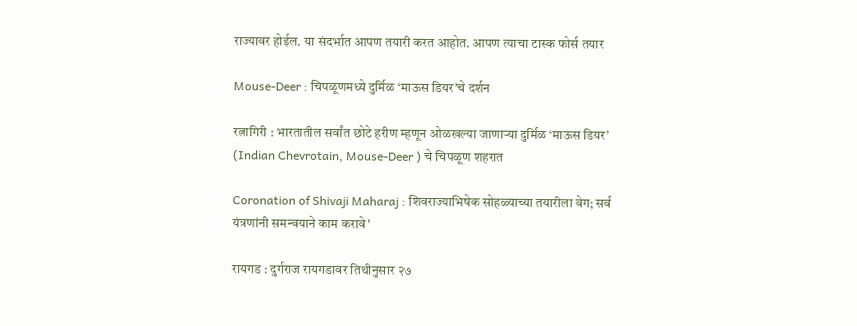राज्यावर होईल. या संदर्भात आपण तयारी करत आहोत. आपण त्याचा टास्क फोर्स तयार

Mouse-Deer : चिपळूणमध्ये दुर्मिळ ‘माऊस डियर’चे दर्शन

रत्नागिरी : भारतातील सर्वांत छोटे हरीण म्हणून ओळखल्या जाणाऱ्या दुर्मिळ ‘माऊस डियर’ (Indian Chevrotain, Mouse-Deer ) चे चिपळूण शहरात

Coronation of Shivaji Maharaj : शिवराज्याभिषेक सोहळ्याच्या तयारीला वेग; सर्व यंत्रणांनी समन्वयाने काम करावे'

रायगड : दुर्गराज रायगडावर तिथीनुसार २७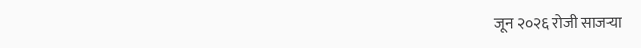जून २०२६ रोजी साजऱ्या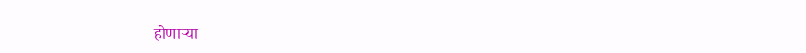होणाऱ्या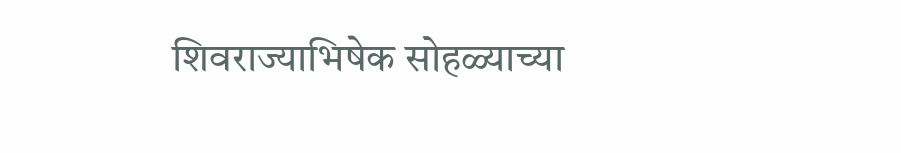शिवराज्याभिषेक सोहळ्याच्या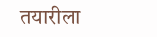तयारीला